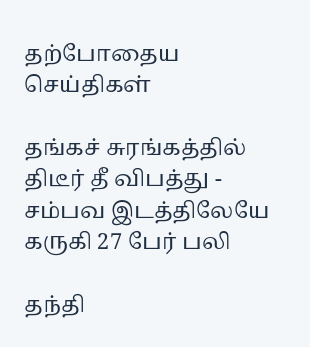தற்போதைய செய்திகள்

தங்கச் சுரங்கத்தில் திடீர் தீ விபத்து - சம்பவ இடத்திலேயே கருகி 27 பேர் பலி

தந்தி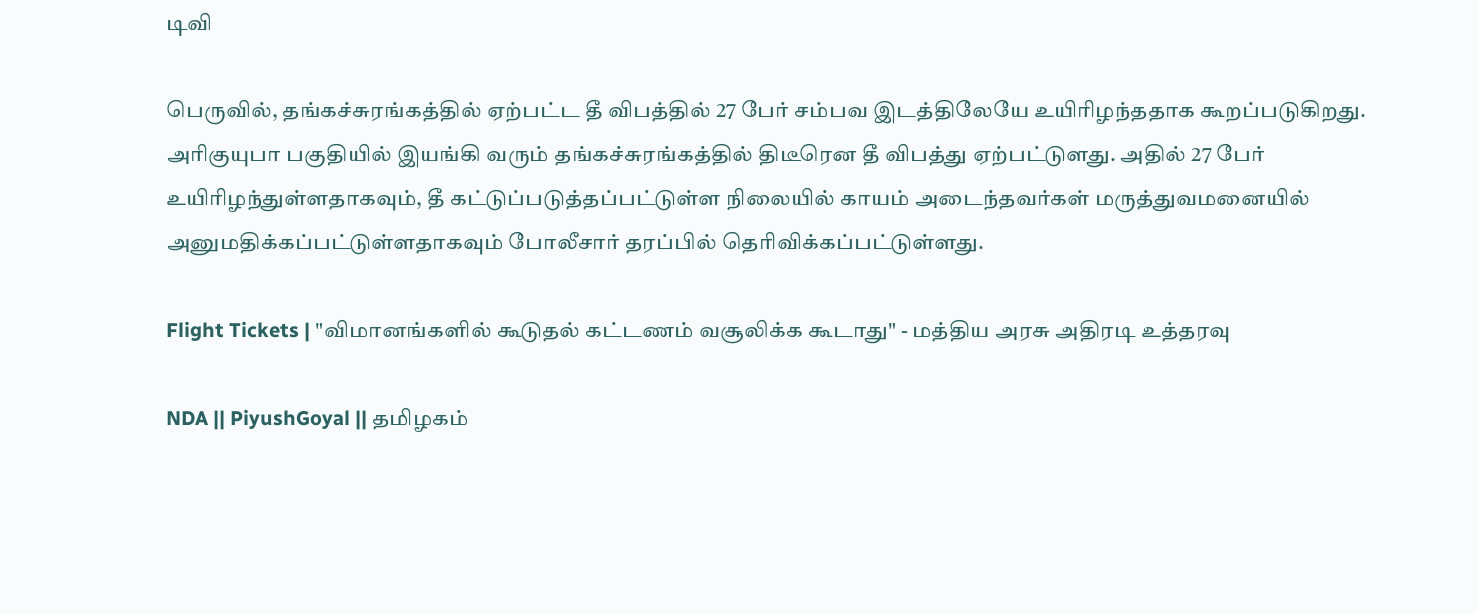டிவி

பெருவில், தங்கச்சுரங்கத்தில் ஏற்பட்ட தீ விபத்தில் 27 பேர் சம்பவ இடத்திலேயே உயிரிழந்ததாக கூறப்படுகிறது. அரிகுயுபா பகுதியில் இயங்கி வரும் தங்கச்சுரங்கத்தில் திடீரென தீ விபத்து ஏற்பட்டுளது. அதில் 27 பேர் உயிரிழந்துள்ளதாகவும், தீ கட்டுப்படுத்தப்பட்டுள்ள நிலையில் காயம் அடைந்தவர்கள் மருத்துவமனையில் அனுமதிக்கப்பட்டுள்ளதாகவும் போலீசார் தரப்பில் தெரிவிக்கப்பட்டுள்ளது.

Flight Tickets | "விமானங்களில் கூடுதல் கட்டணம் வசூலிக்க கூடாது" - மத்திய அரசு அதிரடி உத்தரவு

NDA || PiyushGoyal || தமிழகம்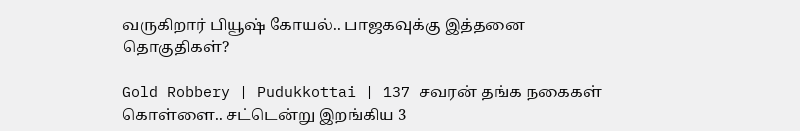வருகிறார் பியூஷ் கோயல்.. பாஜகவுக்கு இத்தனை தொகுதிகள்?

Gold Robbery | Pudukkottai | 137 சவரன் தங்க நகைகள் கொள்ளை.. சட்டென்று இறங்கிய 3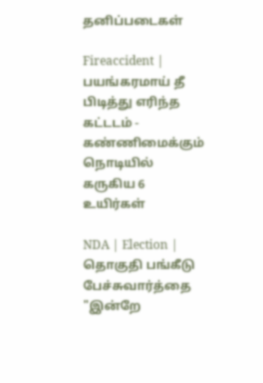தனிப்படைகள்

Fireaccident | பயங்கரமாய் தீ பிடித்து எரிந்த கட்டடம் - கண்ணிமைக்கும் நொடியில் கருகிய 6 உயிர்கள்

NDA | Election | தொகுதி பங்கீடு பேச்சுவார்த்தை "இன்றே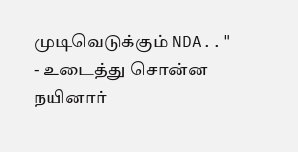முடிவெடுக்கும் NDA.." - உடைத்து சொன்ன நயினார்